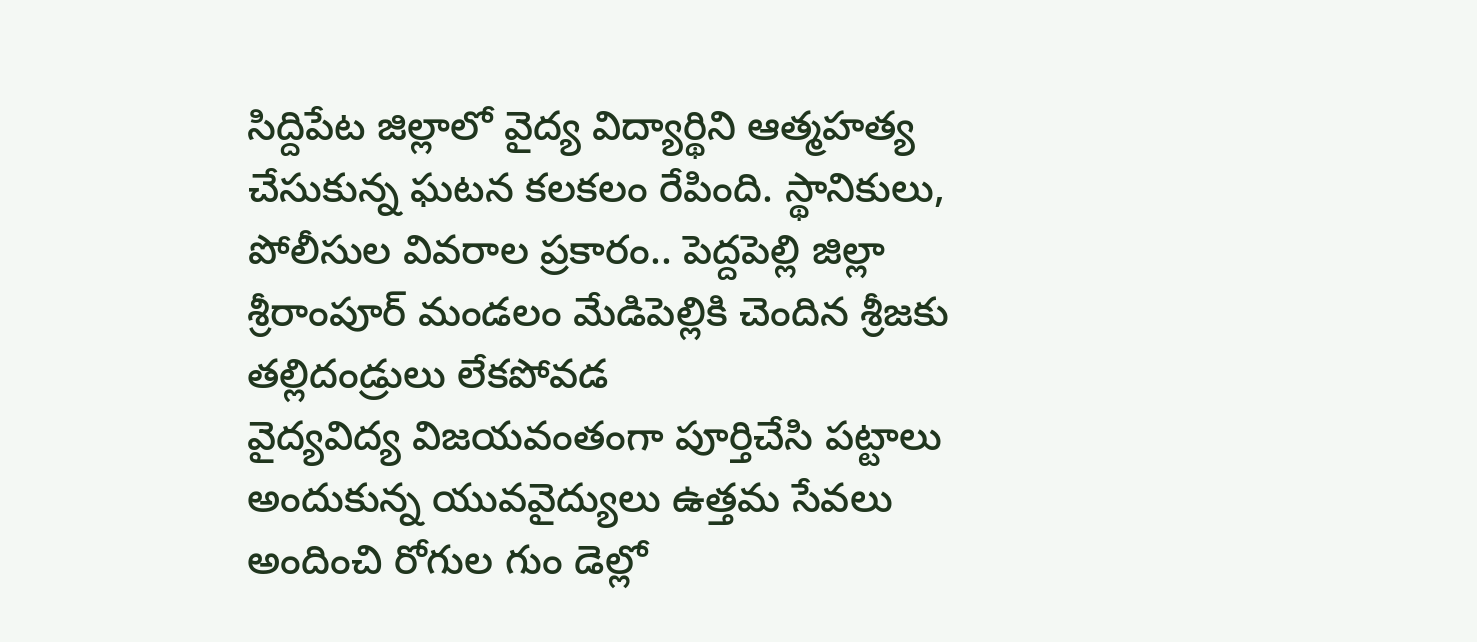సిద్దిపేట జిల్లాలో వైద్య విద్యార్థిని ఆత్మహత్య చేసుకున్న ఘటన కలకలం రేపింది. స్థానికులు, పోలీసుల వివరాల ప్రకారం.. పెద్దపెల్లి జిల్లా శ్రీరాంపూర్ మండలం మేడిపెల్లికి చెందిన శ్రీజకు తల్లిదండ్రులు లేకపోవడ
వైద్యవిద్య విజయవంతంగా పూర్తిచేసి పట్టాలు అందుకున్న యువవైద్యులు ఉత్తమ సేవలు అందించి రోగుల గుం డెల్లో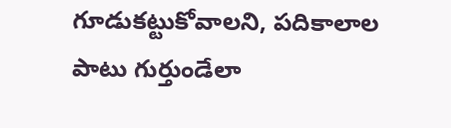గూడుకట్టుకోవాలని, పదికాలాల పాటు గుర్తుండేలా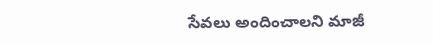సేవలు అందించాలని మాజీ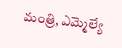మంత్రి, ఎమ్మెల్యే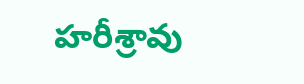హరీశ్రావు